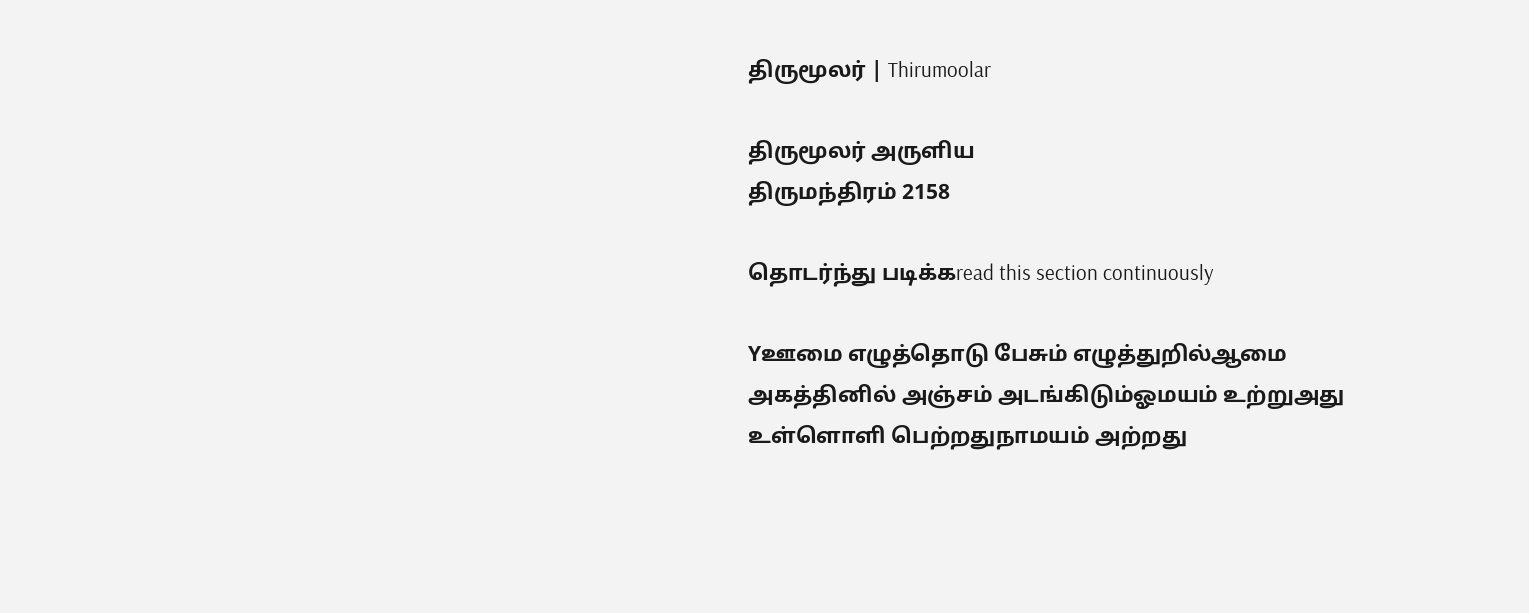திருமூலர் | Thirumoolar

திருமூலர் அருளிய
திருமந்திரம் 2158

தொடர்ந்து படிக்கread this section continuously

Yஊமை எழுத்தொடு பேசும் எழுத்துறில்ஆமை அகத்தினில் அஞ்சம் அடங்கிடும்ஓமயம் உற்றுஅது உள்ளொளி பெற்றதுநாமயம் அற்றது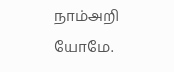நாம்அறி யோமே.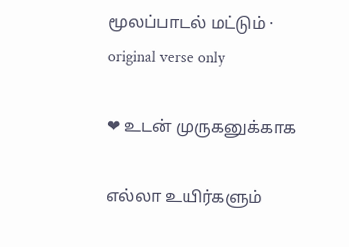மூலப்பாடல் மட்டும் · original verse only

❤ உடன் முருகனுக்காக

எல்லா உயிர்களும்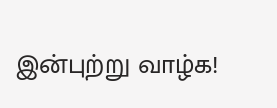இன்புற்று வாழ்க!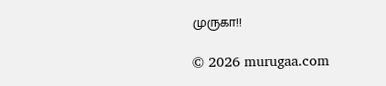முருகா!!

© 2026 murugaa.com